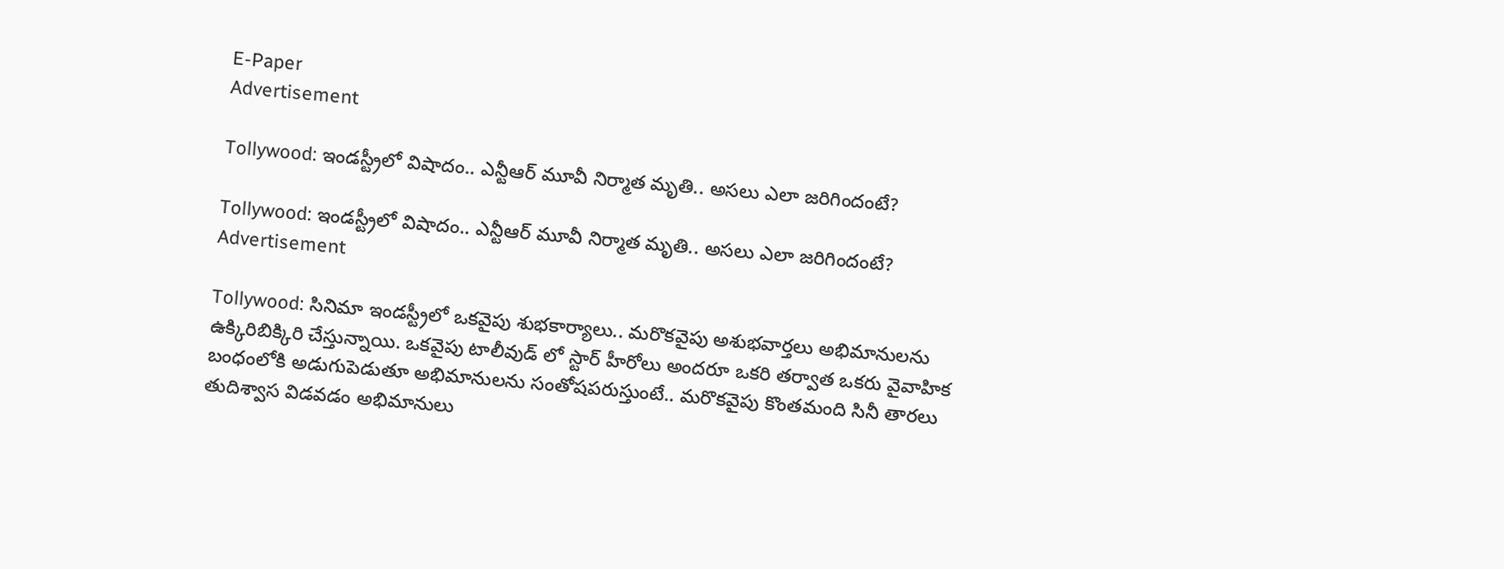E-Paper
Advertisement

Tollywood: ఇండస్ట్రీలో విషాదం.. ఎన్టీఆర్ మూవీ నిర్మాత మృతి.. అసలు ఎలా జరిగిందంటే?

Tollywood: ఇండస్ట్రీలో విషాదం.. ఎన్టీఆర్ మూవీ నిర్మాత మృతి.. అసలు ఎలా జరిగిందంటే?
Advertisement

Tollywood: సినిమా ఇండస్ట్రీలో ఒకవైపు శుభకార్యాలు.. మరొకవైపు అశుభవార్తలు అభిమానులను ఉక్కిరిబిక్కిరి చేస్తున్నాయి. ఒకవైపు టాలీవుడ్ లో స్టార్ హీరోలు అందరూ ఒకరి తర్వాత ఒకరు వైవాహిక బంధంలోకి అడుగుపెడుతూ అభిమానులను సంతోషపరుస్తుంటే.. మరొకవైపు కొంతమంది సినీ తారలు తుదిశ్వాస విడవడం అభిమానులు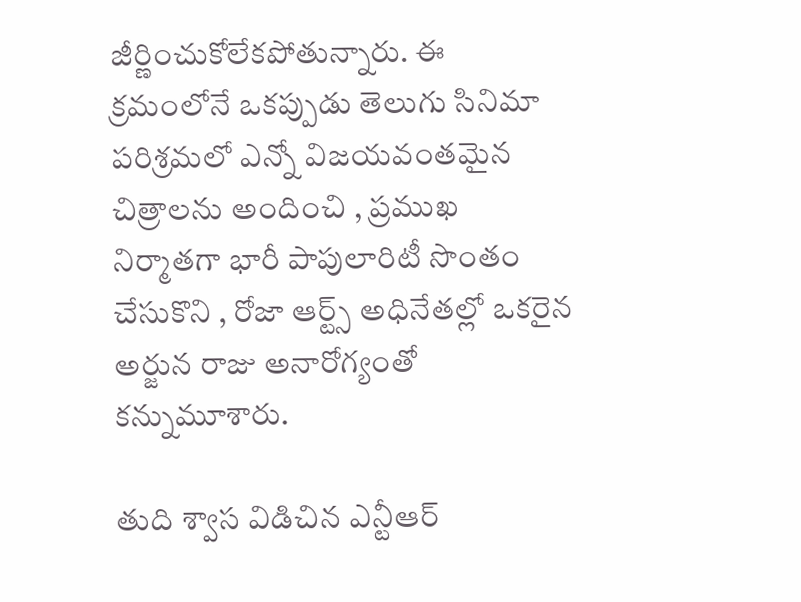జీర్ణించుకోలేకపోతున్నారు. ఈ క్రమంలోనే ఒకప్పుడు తెలుగు సినిమా పరిశ్రమలో ఎన్నో విజయవంతమైన చిత్రాలను అందించి , ప్రముఖ నిర్మాతగా భారీ పాపులారిటీ సొంతం చేసుకొని , రోజా ఆర్ట్స్ అధినేతల్లో ఒకరైన అర్జున రాజు అనారోగ్యంతో కన్నుమూశారు.

తుది శ్వాస విడిచిన ఎన్టీఆర్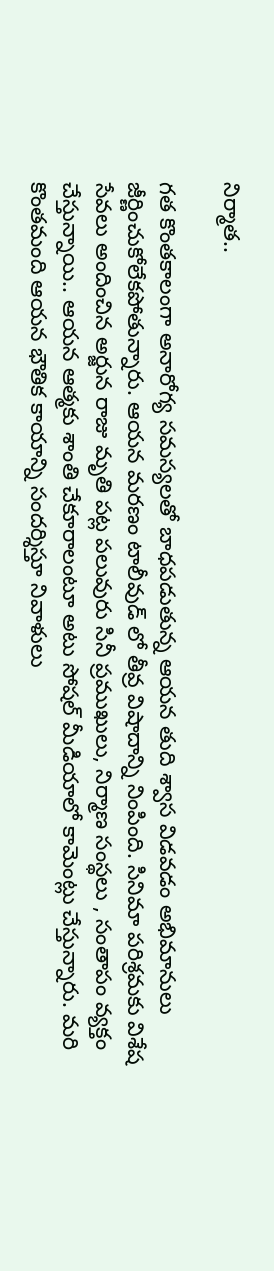నిర్మాత..

గత కొంతకాలంగా అనారోగ్య సమస్యలతో బాధపడుతున్న ఆయన తుది శ్వాస విడవడం అభిమానులు జీర్ణించుకోలేకపోతున్నారు. ఆయన మరణం టాలీవుడ్ లో తీవ్ర విషాదాన్ని నింపింది. సినిమా పరిశ్రమకు విశేష సేవలు అందించిన అర్జున రాజు మృతి పట్ల పలువురు సినీ ప్రముఖులు, నిర్మాణ సంస్థలు , సంతాపం వ్యక్తం చేస్తున్నాయి.. ఆయన ఆత్మకు శాంతి చేకూరాలంటూ అటు సోషల్ మీడియాలో కామెంట్లు చేస్తున్నారు. మరి కొంతమంది ఆయన భౌతిక కాయాన్ని సందర్శిస్తూ నివాళులు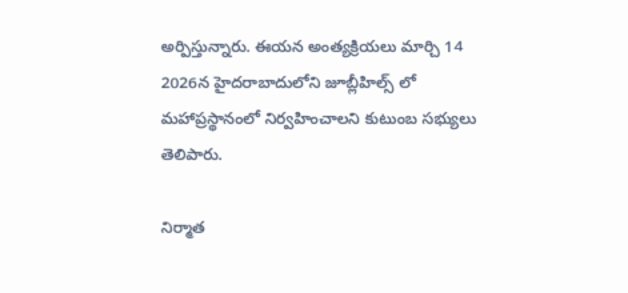అర్పిస్తున్నారు. ఈయన అంత్యక్రియలు మార్చి 14 2026న హైదరాబాదులోని జూబ్లీహిల్స్ లో మహాప్రస్థానంలో నిర్వహించాలని కుటుంబ సభ్యులు తెలిపారు.

నిర్మాత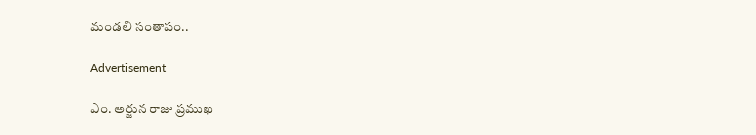మండలి సంతాపం..

Advertisement

ఎం. అర్జున రాజు ప్రముఖ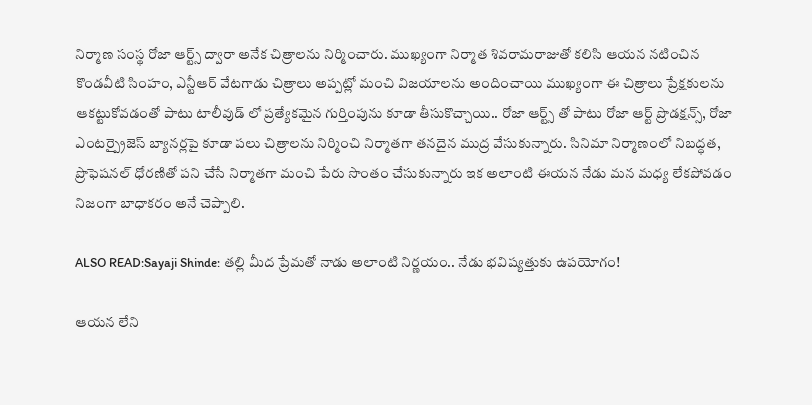నిర్మాణ సంస్థ రోజా ఆర్ట్స్ ద్వారా అనేక చిత్రాలను నిర్మించారు. ముఖ్యంగా నిర్మాత శివరామరాజుతో కలిసి ఆయన నటించిన కొండవీటి సింహం, ఎన్టీఆర్ వేటగాడు చిత్రాలు అప్పట్లో మంచి విజయాలను అందించాయి ముఖ్యంగా ఈ చిత్రాలు ప్రేక్షకులను ఆకట్టుకోవడంతో పాటు టాలీవుడ్ లో ప్రత్యేకమైన గుర్తింపును కూడా తీసుకొచ్చాయి.. రోజా ఆర్ట్స్ తో పాటు రోజా ఆర్ట్ ప్రొడక్షన్స్, రోజా ఎంటర్ప్రైజెస్ బ్యానర్లపై కూడా పలు చిత్రాలను నిర్మించి నిర్మాతగా తనదైన ముద్ర వేసుకున్నారు. సినిమా నిర్మాణంలో నిబద్ధత, ప్రొఫెషనల్ ధోరణితో పని చేసే నిర్మాతగా మంచి పేరు సొంతం చేసుకున్నారు ఇక అలాంటి ఈయన నేడు మన మధ్య లేకపోవడం నిజంగా బాధాకరం అనే చెప్పాలి.

ALSO READ:Sayaji Shinde: తల్లి మీద ప్రేమతో నాడు అలాంటి నిర్ణయం.. నేడు భవిష్యత్తుకు ఉపయోగం!

ఆయన లేని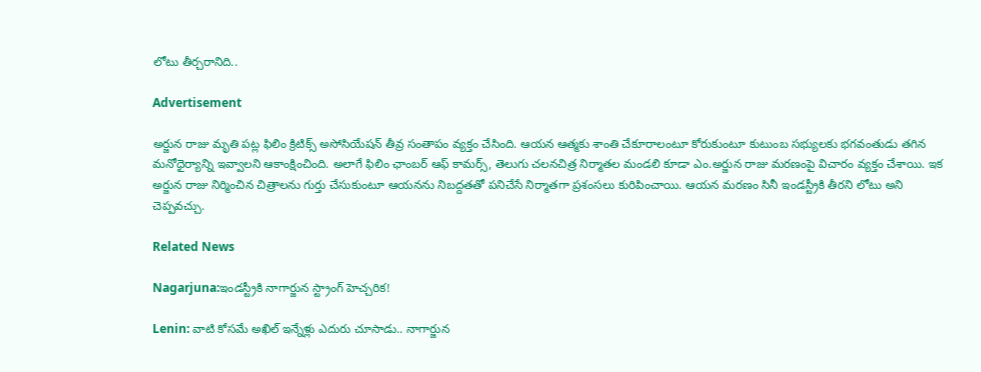లోటు తీర్చరానిది..

Advertisement

అర్జున రాజు మృతి పట్ల ఫిలిం క్రిటిక్స్ అసోసియేషన్ తీవ్ర సంతాపం వ్యక్తం చేసింది. ఆయన ఆత్మకు శాంతి చేకూరాలంటూ కోరుకుంటూ కుటుంబ సభ్యులకు భగవంతుడు తగిన మనోధైర్యాన్ని ఇవ్వాలని ఆకాంక్షించింది. అలాగే ఫిలిం ఛాంబర్ ఆఫ్ కామర్స్, తెలుగు చలనచిత్ర నిర్మాతల మండలి కూడా ఎం.అర్జున రాజు మరణంపై విచారం వ్యక్తం చేశాయి. ఇక అర్జున రాజు నిర్మించిన చిత్రాలను గుర్తు చేసుకుంటూ ఆయనను నిబద్దతతో పనిచేసే నిర్మాతగా ప్రశంసలు కురిపించాయి. ఆయన మరణం సినీ ఇండస్ట్రీకి తీరని లోటు అని చెప్పవచ్చు.

Related News

Nagarjuna:ఇండస్ట్రీకి నాగార్జున స్ట్రాంగ్ హెచ్చరిక!

Lenin: వాటి కోసమే అఖిల్ ఇన్నేళ్లు ఎదురు చూసాడు.. నాగార్జున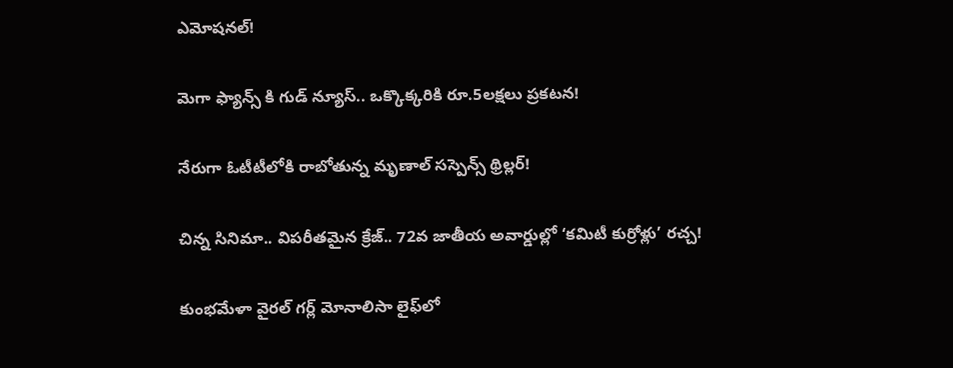ఎమోషనల్!

మెగా ఫ్యాన్స్ కి గుడ్ న్యూస్.. ఒక్కొక్కరికి రూ.5లక్షలు ప్రకటన!

నేరుగా ఓటీటీలోకి రాబోతున్న మృణాల్ సస్పెన్స్ థ్రిల్లర్!

చిన్న సినిమా.. విపరీతమైన క్రేజ్.. 72వ జాతీయ అవార్డుల్లో ‘కమిటీ కుర్రోళ్లు’ రచ్చ!

కుంభమేళా వైరల్ గర్ల్ మోనాలిసా లైఫ్‌లో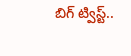బిగ్ ట్విస్ట్..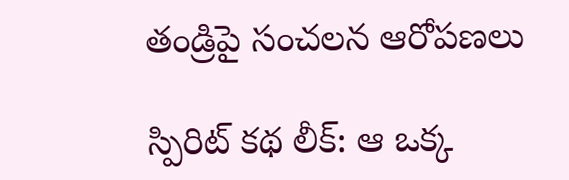తండ్రిపై సంచలన ఆరోపణలు

స్పిరిట్ కథ లీక్: ఆ ఒక్క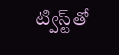ట్విస్ట్‌తో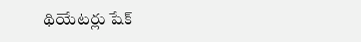థియేటర్లు షేక్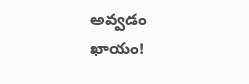అవ్వడం ఖాయం!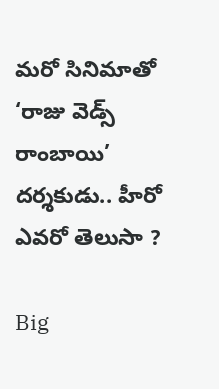మరో సినిమాతో ‘రాజు వెడ్స్ రాంబాయి’ దర్శకుడు.. హీరో ఎవరో తెలుసా ?

Big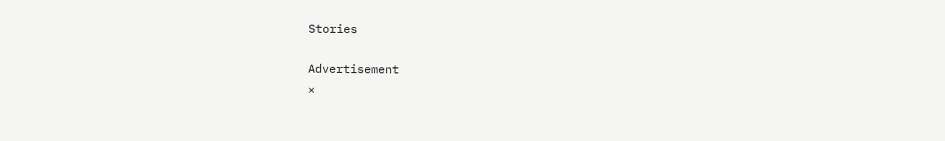Stories

Advertisement
×